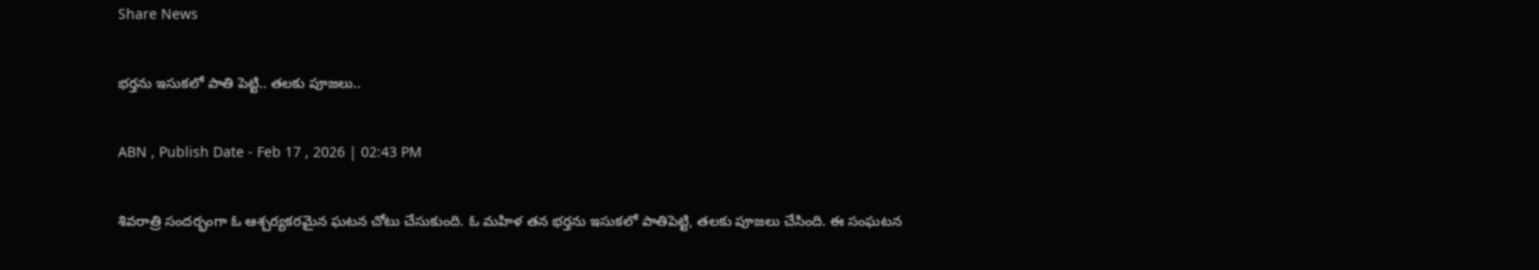Share News

భర్తను ఇసుకలో పాతి పెట్టి.. తలకు పూజలు..

ABN , Publish Date - Feb 17 , 2026 | 02:43 PM

శివరాత్రి సందర్భంగా ఓ ఆశ్చర్యకరమైన ఘటన చోటు చేసుకుంది. ఓ మహిళ తన భర్తను ఇసుకలో పాతిపెట్టి, తలకు పూజలు చేసింది. ఈ సంఘటన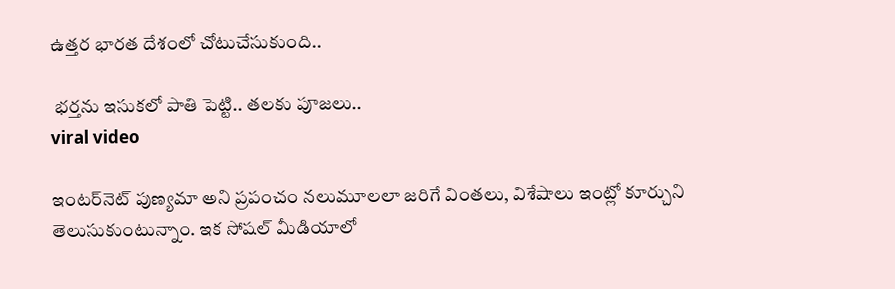ఉత్తర భారత దేశంలో చోటుచేసుకుంది..

 భర్తను ఇసుకలో పాతి పెట్టి.. తలకు పూజలు..
viral video

ఇంటర్‌నెట్ పుణ్యమా అని ప్రపంచం నలుమూలలా జరిగే వింతలు, విశేషాలు ఇంట్లో కూర్చుని తెలుసుకుంటున్నాం. ఇక సోషల్ మీడియాలో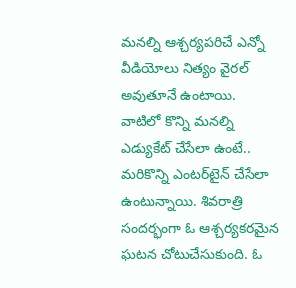మనల్ని ఆశ్చర్యపరిచే ఎన్నో వీడియోలు నిత్యం వైరల్ అవుతూనే ఉంటాయి. వాటిలో కొన్ని మనల్ని ఎడ్యుకేట్ చేసేలా ఉంటే.. మరికొన్ని ఎంటర్‌టైన్ చేసేలా ఉంటున్నాయి. శివరాత్రి సందర్భంగా ఓ ఆశ్చర్యకరమైన ఘటన చోటుచేసుకుంది. ఓ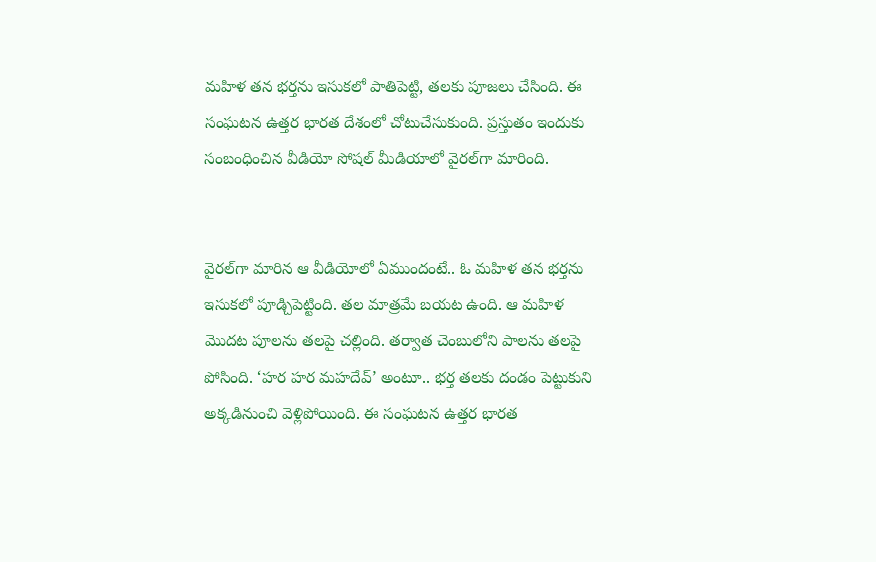మహిళ తన భర్తను ఇసుకలో పాతిపెట్టి, తలకు పూజలు చేసింది. ఈ సంఘటన ఉత్తర భారత దేశంలో చోటుచేసుకుంది. ప్రస్తుతం ఇందుకు సంబంధించిన వీడియో సోషల్ మీడియాలో వైరల్‌గా మారింది.


వైరల్‌గా మారిన ఆ వీడియోలో ఏముందంటే.. ఓ మహిళ తన భర్తను ఇసుకలో పూడ్చిపెట్టింది. తల మాత్రమే బయట ఉంది. ఆ మహిళ మొదట పూలను తలపై చల్లింది. తర్వాత చెంబులోని పాలను తలపై పోసింది. ‘హర హర మహదేవ్’ అంటూ.. భర్త తలకు దండం పెట్టుకుని అక్కడినుంచి వెళ్లిపోయింది. ఈ సంఘటన ఉత్తర భారత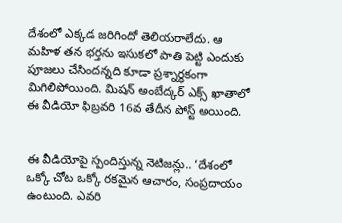దేశంలో ఎక్కడ జరిగిందో తెలియరాలేదు. ఆ మహిళ తన భర్తను ఇసుకలో పాతి పెట్టి ఎందుకు పూజలు చేసిందన్నది కూడా ప్రశ్నార్థకంగా మిగిలిపోయింది. మిషన్ అంబేద్కర్ ఎక్స్ ఖాతాలో ఈ వీడియో ఫిబ్రవరి 16వ తేదీన పోస్ట్ అయింది.


ఈ వీడియోపై స్పందిస్తున్న నెటిజన్లు.. ‘దేశంలో ఒక్కో చోట ఒక్కో రకమైన ఆచారం, సంప్రదాయం ఉంటుంది. ఎవరి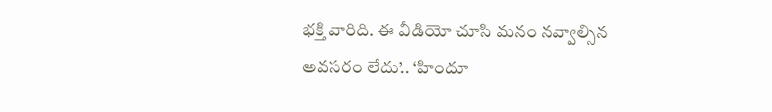భక్తి వారిది. ఈ వీడియో చూసి మనం నవ్వాల్సిన అవసరం లేదు’.. ‘హిందూ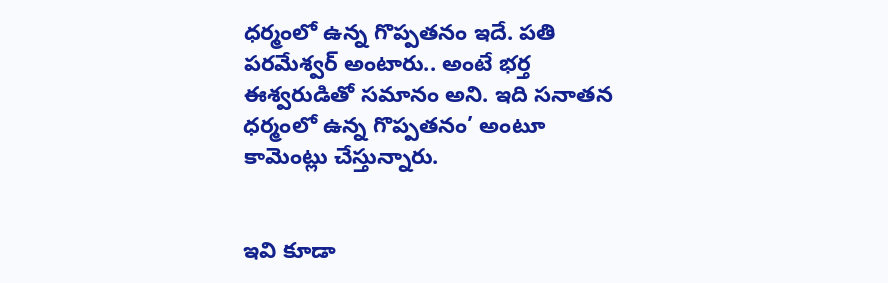ధర్మంలో ఉన్న గొప్పతనం ఇదే. పతి పరమేశ్వర్ అంటారు.. అంటే భర్త ఈశ్వరుడితో సమానం అని. ఇది సనాతన ధర్మంలో ఉన్న గొప్పతనం’ అంటూ కామెంట్లు చేస్తున్నారు.


ఇవి కూడా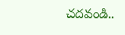చదవండి..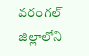వరంగల్ జిల్లాలోని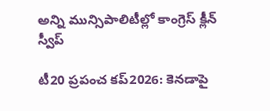అన్ని మున్సిపాలిటీల్లో కాంగ్రెస్ క్లీన్ స్వీప్

టీ20 ప్రపంచ కప్2026: కెనడాపై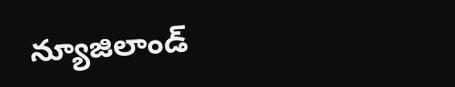న్యూజిలాండ్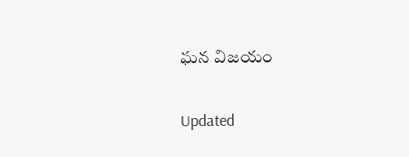ఘన విజయం

Updated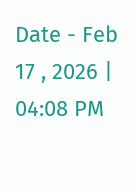Date - Feb 17 , 2026 | 04:08 PM